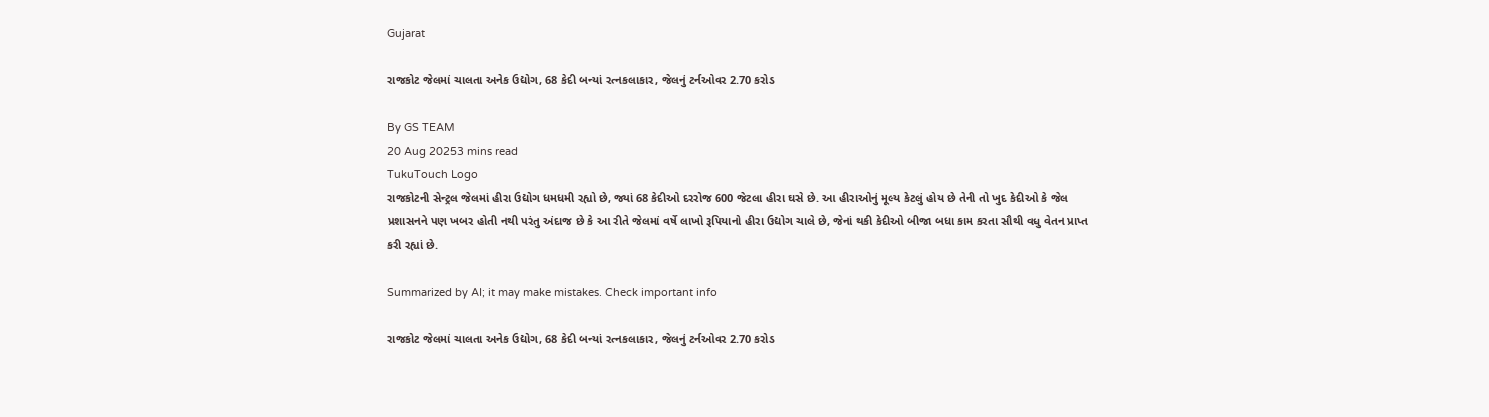Gujarat

રાજકોટ જેલમાં ચાલતા અનેક ઉદ્યોગ, 68 કેદી બન્યાં રત્નકલાકાર, જેલનું ટર્નઓવર 2.70 કરોડ

By GS TEAM
20 Aug 20253 mins read
TukuTouch Logo
રાજકોટની સેન્ટ્રલ જેલમાં હીરા ઉદ્યોગ ધમધમી રહ્યો છે, જ્યાં 68 કેદીઓ દરરોજ 600 જેટલા હીરા ઘસે છે. આ હીરાઓનું મૂલ્ય કેટલું હોય છે તેની તો ખુદ કેદીઓ કે જેલ પ્રશાસનને પણ ખબર હોતી નથી પરંતુ અંદાજ છે કે આ રીતે જેલમાં વર્ષે લાખો રૂપિયાનો હીરા ઉદ્યોગ ચાલે છે, જેનાં થકી કેદીઓ બીજા બધા કામ કરતા સૌથી વધુ વેતન પ્રાપ્ત કરી રહ્યાં છે.

Summarized by AI; it may make mistakes. Check important info

રાજકોટ જેલમાં ચાલતા અનેક ઉદ્યોગ, 68 કેદી બન્યાં રત્નકલાકાર, જેલનું ટર્નઓવર 2.70 કરોડ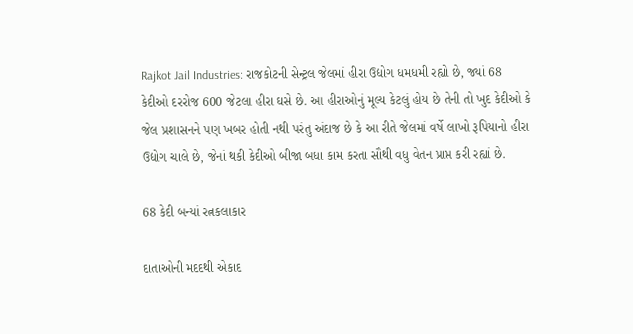Rajkot Jail Industries: રાજકોટની સેન્ટ્રલ જેલમાં હીરા ઉદ્યોગ ધમધમી રહ્યો છે, જ્યાં 68 કેદીઓ દરરોજ 600 જેટલા હીરા ઘસે છે. આ હીરાઓનું મૂલ્ય કેટલું હોય છે તેની તો ખુદ કેદીઓ કે જેલ પ્રશાસનને પણ ખબર હોતી નથી પરંતુ અંદાજ છે કે આ રીતે જેલમાં વર્ષે લાખો રૂપિયાનો હીરા ઉદ્યોગ ચાલે છે, જેનાં થકી કેદીઓ બીજા બધા કામ કરતા સૌથી વધુ વેતન પ્રાપ્ત કરી રહ્યાં છે.

68 કેદી બન્યાં રત્નકલાકાર

દાતાઓની મદદથી એકાદ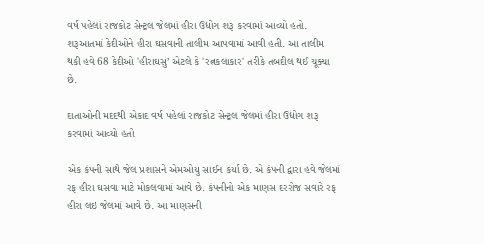વર્ષ પહેલાં રાજકોટ સેન્ટ્રલ જેલમાં હીરા ઉદ્યોગ શરૂ કરવામાં આવ્યો હતો. શરૂઆતમાં કેદીઓને હીરા ઘસવાની તાલીમ આપવામાં આવી હતી. આ તાલીમ થકી હવે 68 કેદીઓ 'હીરાઘસુ’ એટલે કે 'રત્નકલાકાર' તરીકે તબદીલ થઈ ચૂક્યા છે.

દાતાઓની મદદથી એકાદ વર્ષ પહેલાં રાજકોટ સેન્ટ્રલ જેલમાં હીરા ઉદ્યોગ શરૂ કરવામાં આવ્યો હતો

એક કંપની સાથે જેલ પ્રશાસને એમઓયુ સાઈન કર્યા છે. એ કંપની દ્વારા હવે જેલમાં રફ હીરા ઘસવા માટે મોકલવામાં આવે છે. કંપનીનો એક માણસ દરરોજ સવારે રફ હીરા લઇ જેલમાં આવે છે. આ માણસની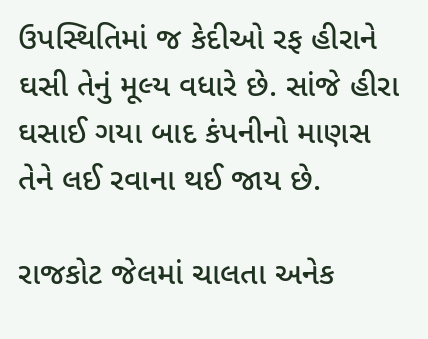ઉપસ્થિતિમાં જ કેદીઓ રફ હીરાને ઘસી તેનું મૂલ્ય વધારે છે. સાંજે હીરા ઘસાઈ ગયા બાદ કંપનીનો માણસ તેને લઈ રવાના થઈ જાય છે.

રાજકોટ જેલમાં ચાલતા અનેક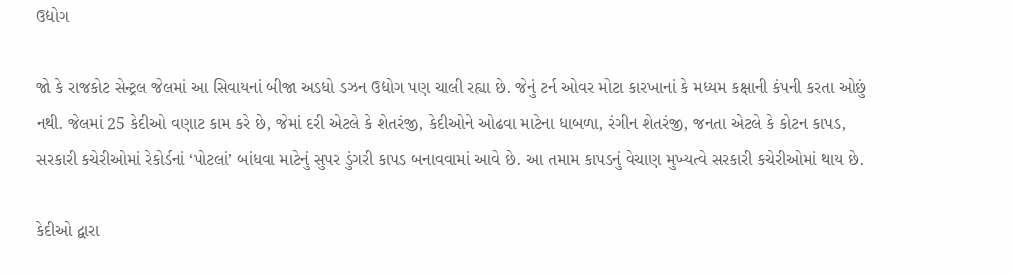ઉદ્યોગ

જો કે રાજકોટ સેન્ટ્રલ જેલમાં આ સિવાયનાં બીજા અડધો ડઝન ઉદ્યોગ પણ ચાલી રહ્યા છે. જેનું ટર્ન ઓવર મોટા કારખાનાં કે મધ્યમ કક્ષાની કંપની કરતા ઓછું નથી. જેલમાં 25 કેદીઓ વણાટ કામ કરે છે, જેમાં દરી એટલે કે શેતરંજી, કેદીઓને ઓઢવા માટેના ધાબળા, રંગીન શેતરંજી, જનતા એટલે કે કોટન કાપડ, સરકારી કચેરીઓમાં રેકોર્ડનાં ‘પોટલાં’ બાંધવા માટેનું સુપર ડુંગરી કાપડ બનાવવામાં આવે છે. આ તમામ કાપડનું વેચાણ મુખ્યત્વે સરકારી કચેરીઓમાં થાય છે.

કેદીઓ દ્વારા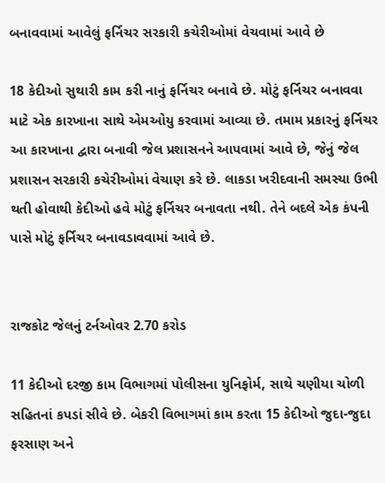બનાવવામાં આવેલું ફર્નિચર સરકારી કચેરીઓમાં વેચવામાં આવે છે

18 કેદીઓ સુથારી કામ કરી નાનું ફર્નિચર બનાવે છે. મોટું ફર્નિચર બનાવવા માટે એક કારખાના સાથે એમઓયુ કરવામાં આવ્યા છે. તમામ પ્રકારનું ફર્નિચર આ કારખાના દ્વારા બનાવી જેલ પ્રશાસનને આપવામાં આવે છે, જેનું જેલ પ્રશાસન સરકારી કચેરીઓમાં વેચાણ કરે છે. લાકડા ખરીદવાની સમસ્યા ઉભી થતી હોવાથી કેદીઓ હવે મોટું ફર્નિચર બનાવતા નથી. તેને બદલે એક કંપની પાસે મોટું ફર્નિચર બનાવડાવવામાં આવે છે.


રાજકોટ જેલનું ટર્નઓવર 2.70 કરોડ

11 કેદીઓ દરજી કામ વિભાગમાં પોલીસના યુનિફોર્મ, સાથે ચણીયા ચોળી સહિતનાં કપડાં સીવે છે. બેકરી વિભાગમાં કામ કરતા 15 કેદીઓ જુદા-જુદા ફરસાણ અને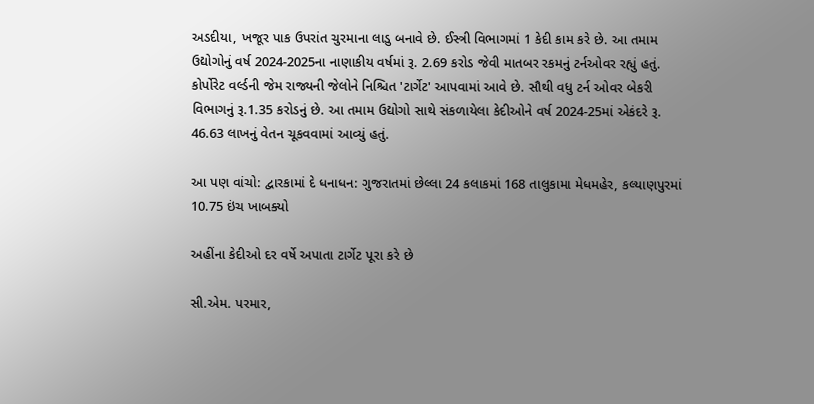અડદીયા, ખજૂર પાક ઉપરાંત ચુરમાના લાડુ બનાવે છે. ઈસ્ત્રી વિભાગમાં 1 કેદી કામ કરે છે. આ તમામ ઉદ્યોગોનું વર્ષ 2024-2025ના નાણાકીય વર્ષમાં રૂ. 2.69 કરોડ જેવી માતબર રકમનું ટર્નઓવર રહ્યું હતું. કોર્પોરેટ વર્લ્ડની જેમ રાજ્યની જેલોને નિશ્ચિત 'ટાર્ગેટ' આપવામાં આવે છે. સૌથી વધુ ટર્ન ઓવર બેકરી વિભાગનું રૂ.1.35 કરોડનું છે. આ તમામ ઉદ્યોગો સાથે સંકળાયેલા કેદીઓને વર્ષ 2024-25માં એકંદરે રૂ. 46.63 લાખનું વેતન ચૂકવવામાં આવ્યું હતું.

આ પણ વાંચો: દ્વારકામાં દે ધનાધન: ગુજરાતમાં છેલ્લા 24 કલાકમાં 168 તાલુકામા મેધમહેર, કલ્યાણપુરમાં 10.75 ઇંચ ખાબક્યો

અહીંના કેદીઓ દર વર્ષે અપાતા ટાર્ગેટ પૂરા કરે છે

સી.એમ. પરમાર,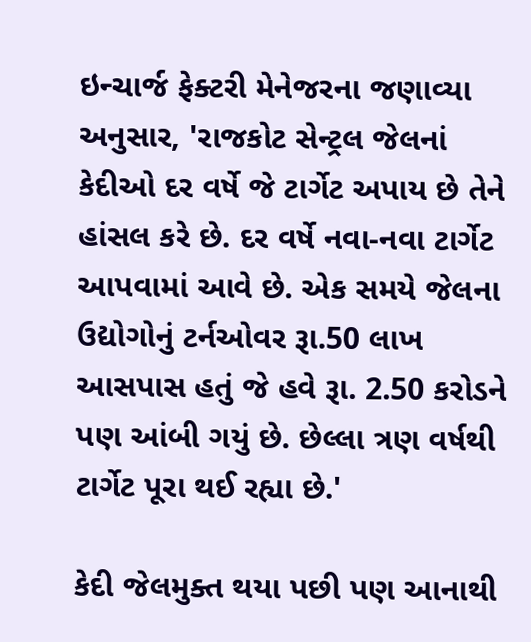ઇન્ચાર્જ ફેક્ટરી મેનેજરના જણાવ્યા અનુસાર, 'રાજકોટ સેન્ટ્રલ જેલનાં કેદીઓ દર વર્ષે જે ટાર્ગેટ અપાય છે તેને હાંસલ કરે છે. દર વર્ષે નવા-નવા ટાર્ગેટ આપવામાં આવે છે. એક સમયે જેલના ઉદ્યોગોનું ટર્નઓવર રૂા.50 લાખ આસપાસ હતું જે હવે રૂા. 2.50 કરોડને પણ આંબી ગયું છે. છેલ્લા ત્રણ વર્ષથી ટાર્ગેટ પૂરા થઈ રહ્યા છે.'

કેદી જેલમુક્ત થયા પછી પણ આનાથી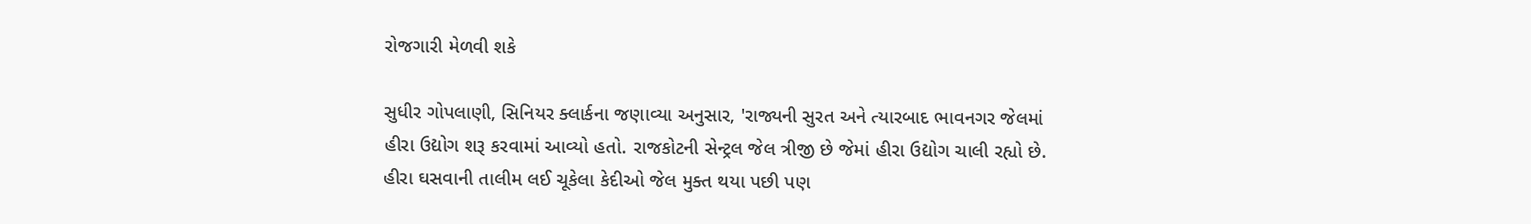રોજગારી મેળવી શકે

સુધીર ગોપલાણી, સિનિયર ક્લાર્કના જણાવ્યા અનુસાર, 'રાજ્યની સુરત અને ત્યારબાદ ભાવનગર જેલમાં હીરા ઉદ્યોગ શરૂ કરવામાં આવ્યો હતો. રાજકોટની સેન્ટ્રલ જેલ ત્રીજી છે જેમાં હીરા ઉદ્યોગ ચાલી રહ્યો છે. હીરા ઘસવાની તાલીમ લઈ ચૂકેલા કેદીઓ જેલ મુક્ત થયા પછી પણ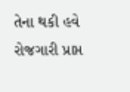તેના થકી હવે રોજગારી પ્રાપ્ત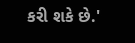કરી શકે છે.'